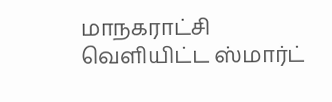மாநகராட்சி வெளியிட்ட ஸ்மார்ட்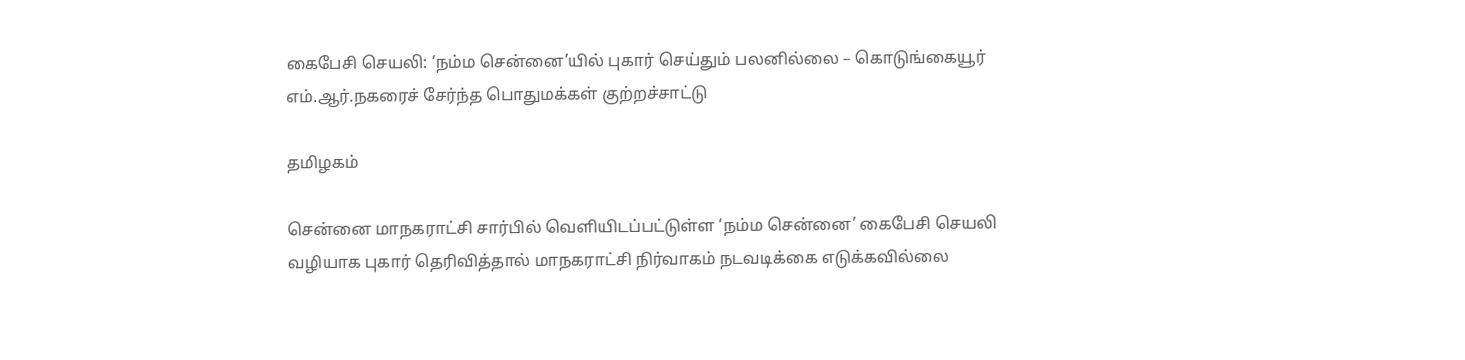கைபேசி செயலி: ‘நம்ம சென்னை’யில் புகார் செய்தும் பலனில்லை – கொடுங்கையூர் எம்.ஆர்.நகரைச் சேர்ந்த பொதுமக்கள் குற்றச்சாட்டு

தமிழகம்

சென்னை மாநகராட்சி சார்பில் வெளியிடப்பட்டுள்ள ‘நம்ம சென்னை’ கைபேசி செயலி வழியாக புகார் தெரிவித்தால் மாநகராட்சி நிர்வாகம் நடவடிக்கை எடுக்கவில்லை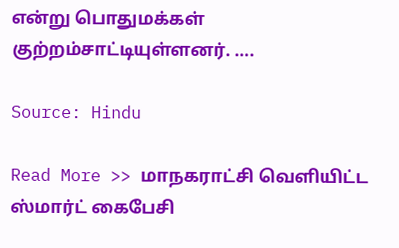என்று பொதுமக்கள் குற்றம்சாட்டியுள்ளனர். ….

Source: Hindu

Read More >> மாநகராட்சி வெளியிட்ட ஸ்மார்ட் கைபேசி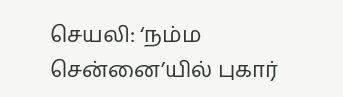செயலி: ‘நம்ம சென்னை’யில் புகார்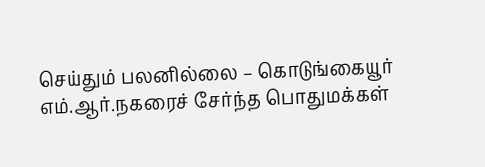செய்தும் பலனில்லை – கொடுங்கையூர் எம்.ஆர்.நகரைச் சேர்ந்த பொதுமக்கள்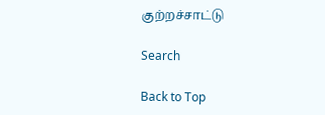குற்றச்சாட்டு

Search

Back to Top